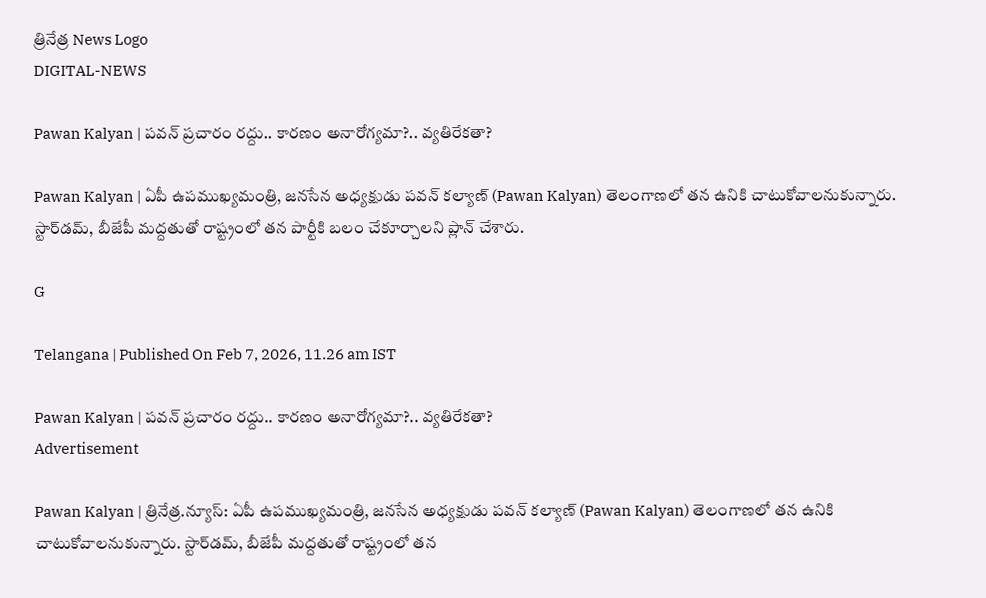త్రినేత్ర News Logo
DIGITAL-NEWS

Pawan Kalyan | పవన్‌ ప్రచారం ర‌ద్దు.. కార‌ణం అనారోగ్య‌మా?.. వ్య‌తిరేక‌తా?

Pawan Kalyan | ఏపీ ఉప‌ముఖ్య‌మంత్రి, జ‌న‌సేన అధ్య‌క్షుడు ప‌వ‌న్ క‌ల్యాణ్‌ (Pawan Kalyan) తెలంగాణ‌లో త‌న ఉనికి చాటుకోవాల‌నుకున్నారు. స్టార్‌డ‌మ్‌, బీజేపీ మ‌ద్ద‌తుతో రాష్ట్రంలో త‌న పార్టీకి బ‌లం చేకూర్చాల‌ని ప్లాన్ చేశారు.

G

Telangana | Published On Feb 7, 2026, 11.26 am IST

Pawan Kalyan | పవన్‌ ప్రచారం ర‌ద్దు.. కార‌ణం అనారోగ్య‌మా?.. వ్య‌తిరేక‌తా?
Advertisement

Pawan Kalyan | త్రినేత్ర‌.న్యూస్‌: ఏపీ ఉప‌ముఖ్య‌మంత్రి, జ‌న‌సేన అధ్య‌క్షుడు ప‌వ‌న్ క‌ల్యాణ్‌ (Pawan Kalyan) తెలంగాణ‌లో త‌న ఉనికి చాటుకోవాల‌నుకున్నారు. స్టార్‌డ‌మ్‌, బీజేపీ మ‌ద్ద‌తుతో రాష్ట్రంలో త‌న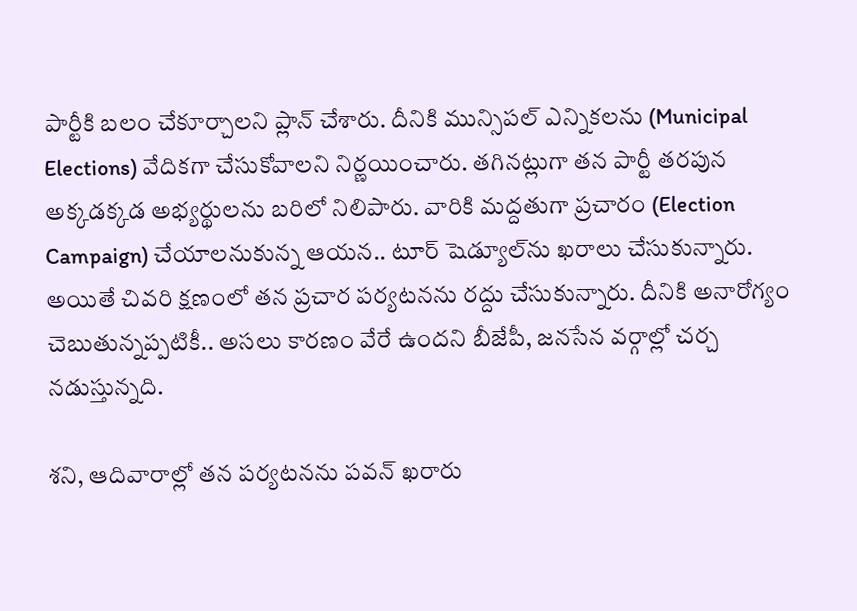పార్టీకి బ‌లం చేకూర్చాల‌ని ప్లాన్ చేశారు. దీనికి మున్సిప‌ల్ ఎన్నిక‌ల‌ను (Municipal Elections) వేదిక‌గా చేసుకోవాల‌ని నిర్ణ‌యించారు. త‌గిన‌ట్లుగా త‌న పార్టీ త‌ర‌పున అక్క‌డ‌క్క‌డ అభ్య‌ర్థుల‌ను బ‌రిలో నిలిపారు. వారికి మ‌ద్ద‌తుగా ప్ర‌చారం (Election Campaign) చేయాల‌నుకున్న ఆయ‌న‌.. టూర్‌ షెడ్యూల్‌ను ఖ‌రాలు చేసుకున్నారు. అయితే చివ‌రి క్ష‌ణంలో త‌న ప్ర‌చార ప‌ర్య‌ట‌న‌ను ర‌ద్దు చేసుకున్నారు. దీనికి అనారోగ్యం చెబుతున్న‌ప్ప‌టికీ.. అస‌లు కార‌ణం వేరే ఉంద‌ని బీజేపీ, జ‌న‌సేన వ‌ర్గాల్లో చ‌ర్చ‌ న‌డుస్తున్న‌ది.

శ‌ని, ఆదివారాల్లో త‌న ప‌ర్య‌ట‌న‌ను ప‌వ‌న్ ఖ‌రారు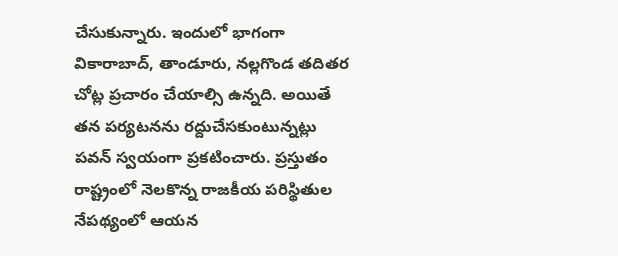చేసుకున్నారు. ఇందులో భాగంగా వికారాబాద్, తాండూరు, నల్లగొండ తదితర చోట్ల ప్ర‌చారం చేయాల్సి ఉన్న‌ది. అయితే త‌న ప‌ర్య‌ట‌న‌ను ర‌ద్దుచేస‌కుంటున్న‌ట్లు ప‌వ‌న్ స్వ‌యంగా ప్ర‌క‌టించారు. ప్రస్తుతం రాష్ట్రంలో నెలకొన్న రాజకీయ పరిస్థితుల నేపథ్యంలో ఆయ‌న‌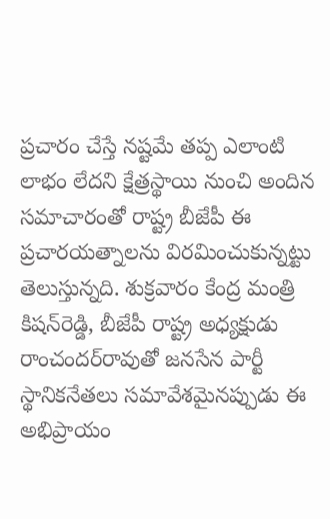ప్రచారం చేస్తే నష్టమే తప్ప ఎలాంటి లాభం లేదని క్షేత్రస్థాయి నుంచి అందిన సమాచారంతో రాష్ట్ర బీజేపీ ఈ ప్రచారయత్నాలను విరమించుకున్నట్టు తెలుస్తున్న‌ది. శుక్రవారం కేంద్ర మంత్రి కిషన్‌రెడ్డి, బీజేపీ రాష్ట్ర అధ్యక్షుడు రాంచందర్‌రావుతో జనసేన పార్టీ స్థానికనేతలు సమావేశమైనప్పుడు ఈ అభిప్రాయం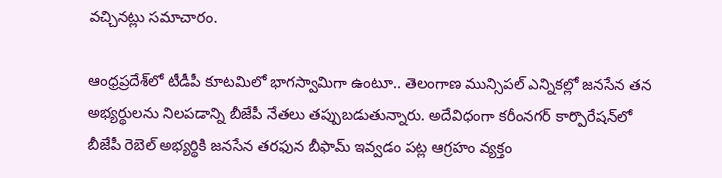వచ్చినట్లు స‌మాచారం.

ఆంధ్ర‌ప్ర‌దేశ్‌లో టీడీపీ కూటమిలో భాగస్వామిగా ఉంటూ.. తెలంగాణ మున్సిపల్‌ ఎన్నికల్లో జనసేన త‌న‌ అభ్యర్థులను నిలపడాన్ని బీజేపీ నేతలు తప్పుబడుతున్నారు. అదేవిధంగా కరీంనగర్‌ కార్పొరేషన్‌లో బీజేపీ రెబెల్‌ అభ్యర్థికి జనసేన తరఫున బీఫామ్‌ ఇవ్వడం పట్ల ఆగ్ర‌హం వ్య‌క్తం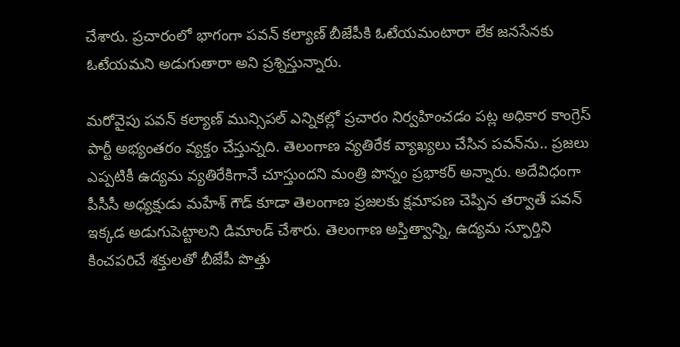చేశారు. ప్ర‌చారంలో భాగంగా పవన్‌ కల్యాణ్‌ బీజేపీకి ఓటేయమంటారా లేక జనసేనకు ఓటేయమని అడుగుతారా అని ప్రశ్నిస్తున్నారు.

మ‌రోవైపు ప‌వ‌న్ క‌ల్యాణ్ మున్సిప‌ల్ ఎన్నిక‌ల్లో ప్ర‌చారం నిర్వ‌హించ‌డం ప‌ట్ల అధికార కాంగ్రెస్ పార్టీ అభ్యంత‌రం వ్య‌క్తం చేస్తున్న‌ది. తెలంగాణ వ్య‌తిరేక వ్యాఖ్య‌లు చేసిన ప‌వ‌న్‌ను.. ప్ర‌జ‌లు ఎప్ప‌టికీ ఉద్య‌మ వ్య‌తిరేకిగానే చూస్తుంద‌ని మంత్రి పొన్నం ప్ర‌భాక‌ర్ అన్నారు. అదేవిధంగా పీసీసీ అధ్య‌క్షుడు మ‌హేశ్ గౌడ్ కూడా తెలంగాణ ప్ర‌జ‌ల‌కు క్ష‌మాప‌ణ చెప్పిన త‌ర్వాతే ప‌వ‌న్ ఇక్క‌డ అడుగుపెట్టాల‌ని డిమాండ్ చేశారు. తెలంగాణ అస్తిత్వాన్ని, ఉద్యమ స్ఫూర్తిని కించపరిచే శక్తులతో బీజేపీ పొత్తు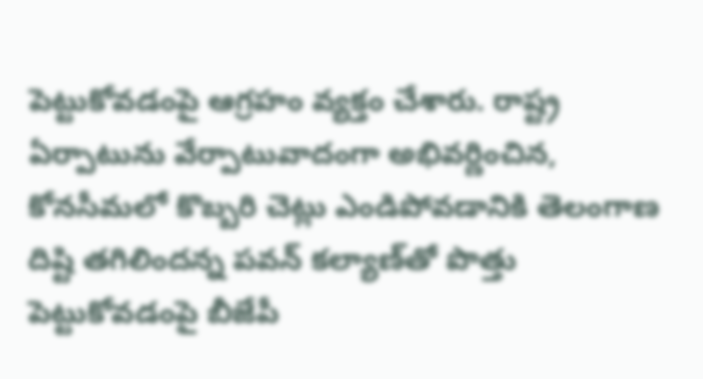పెట్టుకోవ‌డంపై ఆగ్ర‌హం వ్య‌క్తం చేశారు. రాష్ట్ర‌ ఏర్పాటును వేర్పాటువాదంగా అభివ‌ర్ణించిన‌, కోనసీమలో కొబ్బరి చెట్లు ఎండిపోవడానికి తెలంగాణ దిష్టి త‌గిలింద‌న్న ప‌వ‌న్ క‌ల్యాణ్‌తో పొత్తు పెట్టుకోవ‌డంపై బీజేపీ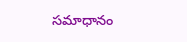స‌మాధానం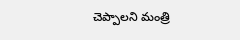చెప్పాల‌ని మంత్రి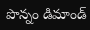పొన్నం డిమాండ్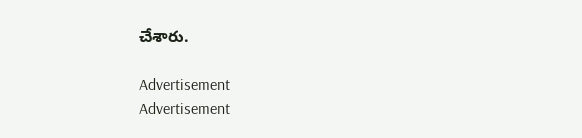చేశారు.

Advertisement
Advertisement